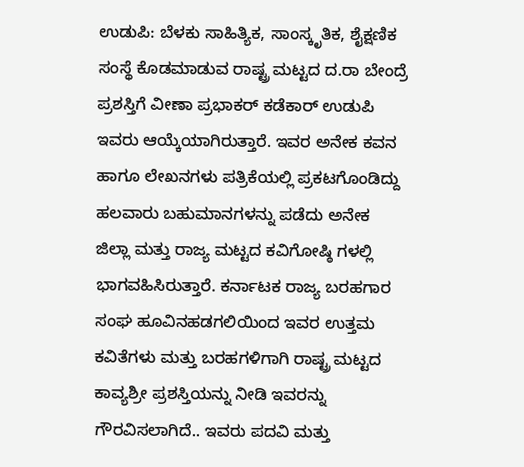ಉಡುಪಿ: ಬೆಳಕು ಸಾಹಿತ್ಯಿಕ, ಸಾಂಸ್ಕೃತಿಕ, ಶೈಕ್ಷಣಿಕ ಸಂಸ್ಥೆ ಕೊಡಮಾಡುವ ರಾಷ್ಟ್ರ ಮಟ್ಟದ ದ.ರಾ ಬೇಂದ್ರೆ ಪ್ರಶಸ್ತಿಗೆ ವೀಣಾ ಪ್ರಭಾಕರ್ ಕಡೆಕಾರ್ ಉಡುಪಿ ಇವರು ಆಯ್ಕೆಯಾಗಿರುತ್ತಾರೆ. ಇವರ ಅನೇಕ ಕವನ ಹಾಗೂ ಲೇಖನಗಳು ಪತ್ರಿಕೆಯಲ್ಲಿ ಪ್ರಕಟಗೊಂಡಿದ್ದು ಹಲವಾರು ಬಹುಮಾನಗಳನ್ನು ಪಡೆದು ಅನೇಕ ಜಿಲ್ಲಾ ಮತ್ತು ರಾಜ್ಯ ಮಟ್ಟದ ಕವಿಗೋಷ್ಠಿ ಗಳಲ್ಲಿ ಭಾಗವಹಿಸಿರುತ್ತಾರೆ. ಕರ್ನಾಟಕ ರಾಜ್ಯ ಬರಹಗಾರ ಸಂಘ ಹೂವಿನಹಡಗಲಿಯಿಂದ ಇವರ ಉತ್ತಮ ಕವಿತೆಗಳು ಮತ್ತು ಬರಹಗಳಿಗಾಗಿ ರಾಷ್ಟ್ರ ಮಟ್ಟದ ಕಾವ್ಯಶ್ರೀ ಪ್ರಶಸ್ತಿಯನ್ನು ನೀಡಿ ಇವರನ್ನು ಗೌರವಿಸಲಾಗಿದೆ.. ಇವರು ಪದವಿ ಮತ್ತು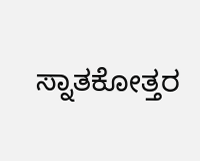ಸ್ನಾತಕೋತ್ತರ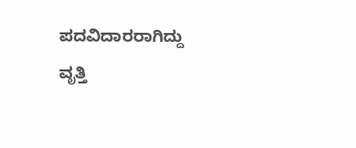ಪದವಿದಾರರಾಗಿದ್ದು ವೃತ್ತಿ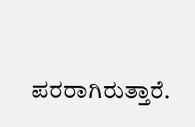ಪರರಾಗಿರುತ್ತಾರೆ.